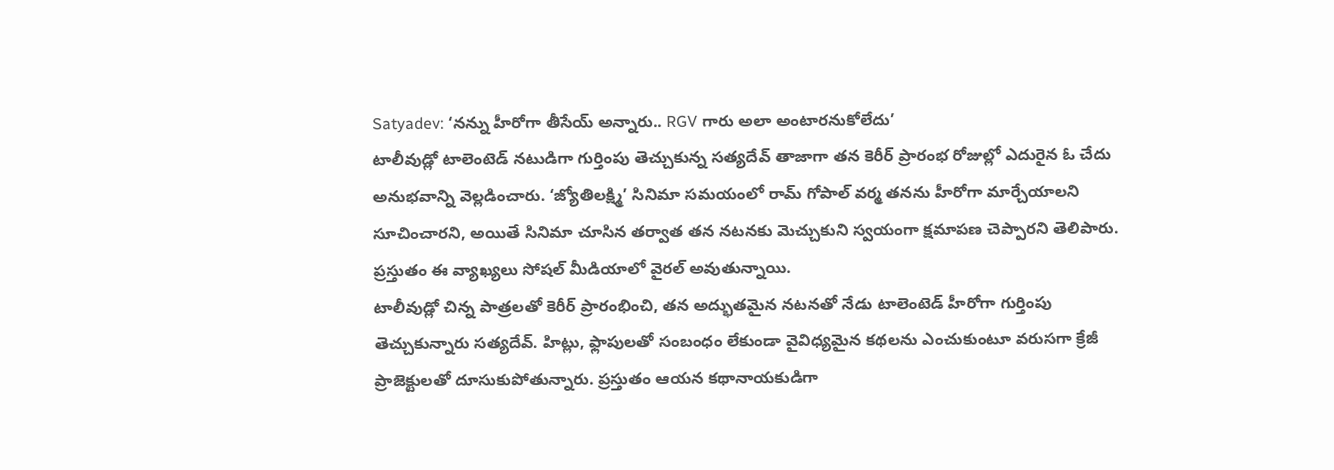Satyadev: ‘నన్ను హీరోగా తీసేయ్ అన్నారు.. RGV గారు అలా అంటారనుకోలేదు’
టాలీవుడ్లో టాలెంటెడ్ నటుడిగా గుర్తింపు తెచ్చుకున్న సత్యదేవ్ తాజాగా తన కెరీర్ ప్రారంభ రోజుల్లో ఎదురైన ఓ చేదు అనుభవాన్ని వెల్లడించారు. ‘జ్యోతిలక్ష్మి’ సినిమా సమయంలో రామ్ గోపాల్ వర్మ తనను హీరోగా మార్చేయాలని సూచించారని, అయితే సినిమా చూసిన తర్వాత తన నటనకు మెచ్చుకుని స్వయంగా క్షమాపణ చెప్పారని తెలిపారు. ప్రస్తుతం ఈ వ్యాఖ్యలు సోషల్ మీడియాలో వైరల్ అవుతున్నాయి.
టాలీవుడ్లో చిన్న పాత్రలతో కెరీర్ ప్రారంభించి, తన అద్భుతమైన నటనతో నేడు టాలెంటెడ్ హీరోగా గుర్తింపు తెచ్చుకున్నారు సత్యదేవ్. హిట్లు, ఫ్లాపులతో సంబంధం లేకుండా వైవిధ్యమైన కథలను ఎంచుకుంటూ వరుసగా క్రేజీ ప్రాజెక్టులతో దూసుకుపోతున్నారు. ప్రస్తుతం ఆయన కథానాయకుడిగా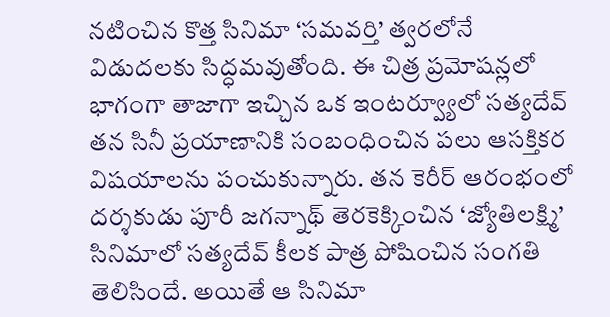నటించిన కొత్త సినిమా ‘సమవర్తి’ త్వరలోనే విడుదలకు సిద్ధమవుతోంది. ఈ చిత్ర ప్రమోషన్లలో భాగంగా తాజాగా ఇచ్చిన ఒక ఇంటర్వ్యూలో సత్యదేవ్ తన సినీ ప్రయాణానికి సంబంధించిన పలు ఆసక్తికర విషయాలను పంచుకున్నారు. తన కెరీర్ ఆరంభంలో దర్శకుడు పూరీ జగన్నాథ్ తెరకెక్కించిన ‘జ్యోతిలక్ష్మి’ సినిమాలో సత్యదేవ్ కీలక పాత్ర పోషించిన సంగతి తెలిసిందే. అయితే ఆ సినిమా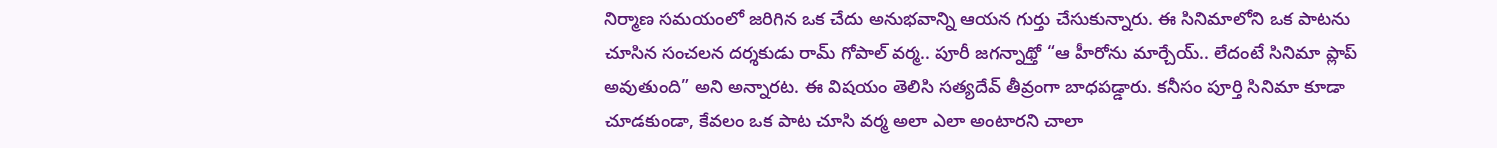నిర్మాణ సమయంలో జరిగిన ఒక చేదు అనుభవాన్ని ఆయన గుర్తు చేసుకున్నారు. ఈ సినిమాలోని ఒక పాటను చూసిన సంచలన దర్శకుడు రామ్ గోపాల్ వర్మ.. పూరీ జగన్నాథ్తో “ఆ హీరోను మార్చేయ్.. లేదంటే సినిమా ప్లాప్ అవుతుంది” అని అన్నారట. ఈ విషయం తెలిసి సత్యదేవ్ తీవ్రంగా బాధపడ్డారు. కనీసం పూర్తి సినిమా కూడా చూడకుండా, కేవలం ఒక పాట చూసి వర్మ అలా ఎలా అంటారని చాలా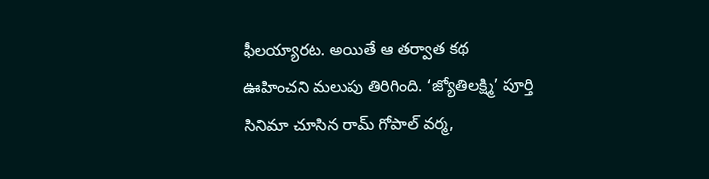ఫీలయ్యారట. అయితే ఆ తర్వాత కథ ఊహించని మలుపు తిరిగింది. ‘జ్యోతిలక్ష్మి’ పూర్తి సినిమా చూసిన రామ్ గోపాల్ వర్మ,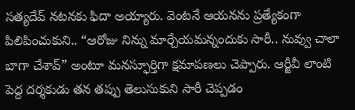సత్యదేవ్ నటనకు ఫిదా అయ్యారు. వెంటనే ఆయనను ప్రత్యేకంగా పిలిపించుకుని.. “ఆరోజు నిన్ను మార్చేయమన్నందుకు సారీ.. నువ్వు చాలా బాగా చేశావ్” అంటూ మనస్ఫూర్తిగా క్షమాపణలు చెప్పారు. ఆర్జీవీ లాంటి పెద్ద దర్శకుడు తన తప్పు తెలుసుకుని సారీ చెప్పడం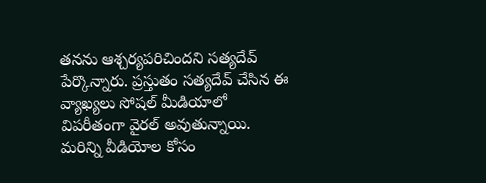తనను ఆశ్చర్యపరిచిందని సత్యదేవ్ పేర్కొన్నారు. ప్రస్తుతం సత్యదేవ్ చేసిన ఈ వ్యాఖ్యలు సోషల్ మీడియాలో విపరీతంగా వైరల్ అవుతున్నాయి.
మరిన్ని వీడియోల కోసం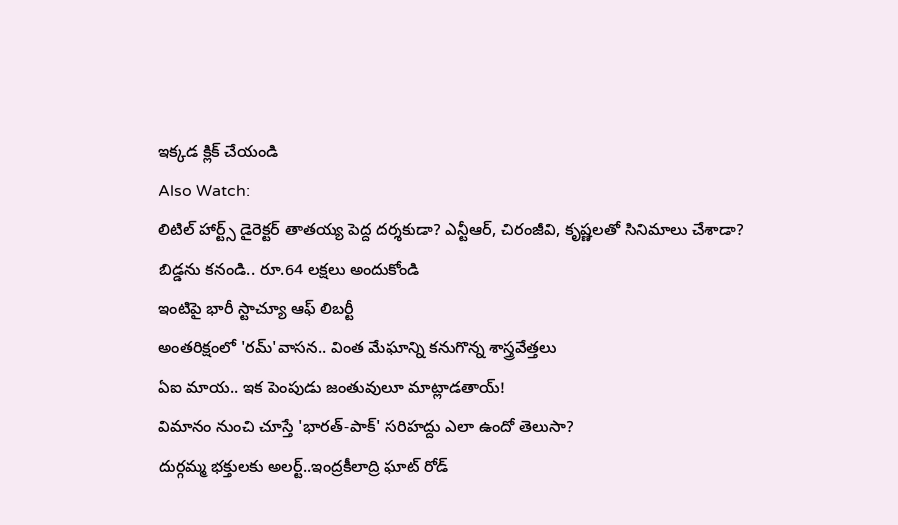ఇక్కడ క్లిక్ చేయండి
Also Watch:
లిటిల్ హార్ట్స్ డైరెక్టర్ తాతయ్య పెద్ద దర్శకుడా? ఎన్టీఆర్, చిరంజీవి, కృష్ణలతో సినిమాలు చేశాడా?
బిడ్డను కనండి.. రూ.64 లక్షలు అందుకోండి
ఇంటిపై భారీ స్టాచ్యూ ఆఫ్ లిబర్టీ
అంతరిక్షంలో 'రమ్'వాసన.. వింత మేఘాన్ని కనుగొన్న శాస్త్రవేత్తలు
ఏఐ మాయ.. ఇక పెంపుడు జంతువులూ మాట్లాడతాయ్!
విమానం నుంచి చూస్తే 'భారత్-పాక్' సరిహద్దు ఎలా ఉందో తెలుసా?
దుర్గమ్మ భక్తులకు అలర్ట్..ఇంద్రకీలాద్రి ఘాట్ రోడ్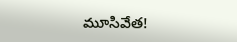మూసివేత!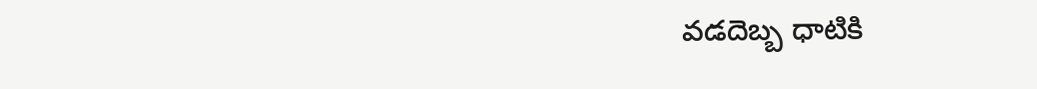వడదెబ్బ ధాటికి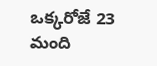ఒక్కరోజే 23 మంది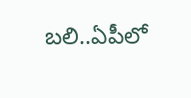బలి..ఏపీలో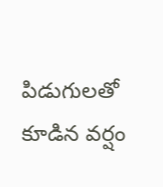పిడుగులతో కూడిన వర్షం